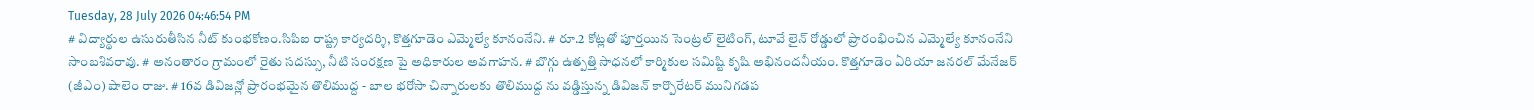Tuesday, 28 July 2026 04:46:54 PM
# విద్యార్థుల ఉసురుతీసిన నీట్ కుంభకోణం.సిపిఐ రాష్ట్ర కార్యదర్శి, కొత్తగూడెం ఎమ్మెల్యే కూనంనేని. # రూ.2 కోట్లతో పూర్తయిన సెంట్రల్ లైటింగ్, టూవే లైన్ రోడ్డులో ప్రారంభించిన ఎమ్మెల్యే కూనంనేని సాంబశివరావు. # అనంతారం గ్రామంలో రైతు సదస్సు, నీటి సంరక్షణ పై అధికారుల అవగాహన. # బొగ్గు ఉత్పత్తి సాధనలో కార్మికుల సమిష్టి కృషి అభినందనీయం. కొత్తగూడెం ఏరియా జనరల్ మేనేజర్ (జీఎం) షాలెం రాజు. # 16వ డివిజన్లో ప్రారంభమైన తొలిముద్ద - బాల భరోసా చిన్నారులకు తొలిముద్ద ను వడ్డిస్తున్న డివిజన్ కార్పొరేటర్ మునిగడప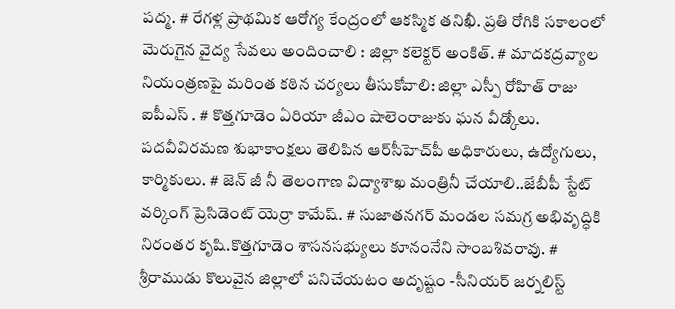పద్మ. # రేగళ్ల ప్రాథమిక ఆరోగ్య కేంద్రంలో ఆకస్మిక తనిఖీ. ప్రతి రోగికి సకాలంలో మెరుగైన వైద్య సేవలు అందించాలి : జిల్లా కలెక్టర్ అంకిత్. # మాదకద్రవ్యాల నియంత్రణపై మరింత కఠిన చర్యలు తీసుకోవాలి: జిల్లా ఎస్పీ రోహిత్ రాజు ఐపీఎస్ . # కొత్తగూడెం ఏరియా జీఎం షాలెంరాజుకు ఘన వీడ్కోలు. పదవీవిరమణ శుభాకాంక్షలు తెలిపిన ఆర్‌సీహెచ్‌పీ అధికారులు, ఉద్యోగులు, కార్మికులు. # జెన్ జీ నీ తెలంగాణ విద్యాశాఖ మంత్రినీ చేయాలి..జేబీపీ స్టేట్ వర్కింగ్ ప్రెసిడెంట్ యెర్రా కామేష్. # సుజాతనగర్ మండల సమగ్ర అభివృద్ధికి నిరంతర కృషి.కొత్తగూడెం శాసనసభ్యులు కూనంనేని సాంబశివరావు. # శ్రీరాముడు కొలువైన జిల్లాలో పనిచేయటం అదృష్టం -సీనియర్ జర్నలిస్ట్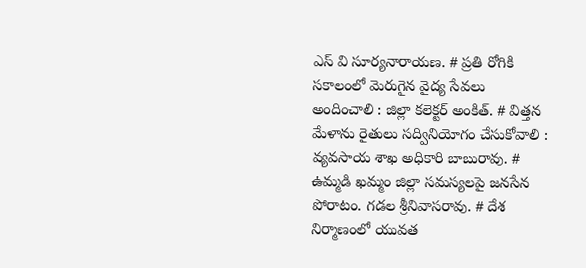ఎస్ వి సూర్యనారాయణ. # ప్రతి రోగికి సకాలంలో మెరుగైన వైద్య సేవలు అందించాలి : జిల్లా కలెక్టర్ అంకిత్. # విత్తన మేళాను రైతులు సద్వినియోగం చేసుకోవాలి : వ్యవసాయ శాఖ అధికారి బాబురావు. # ఉమ్మడి ఖమ్మం జిల్లా సమస్యలపై జనసేన పోరాటం. గడల శ్రీనివాసరావు. # దేశ నిర్మాణంలో యువత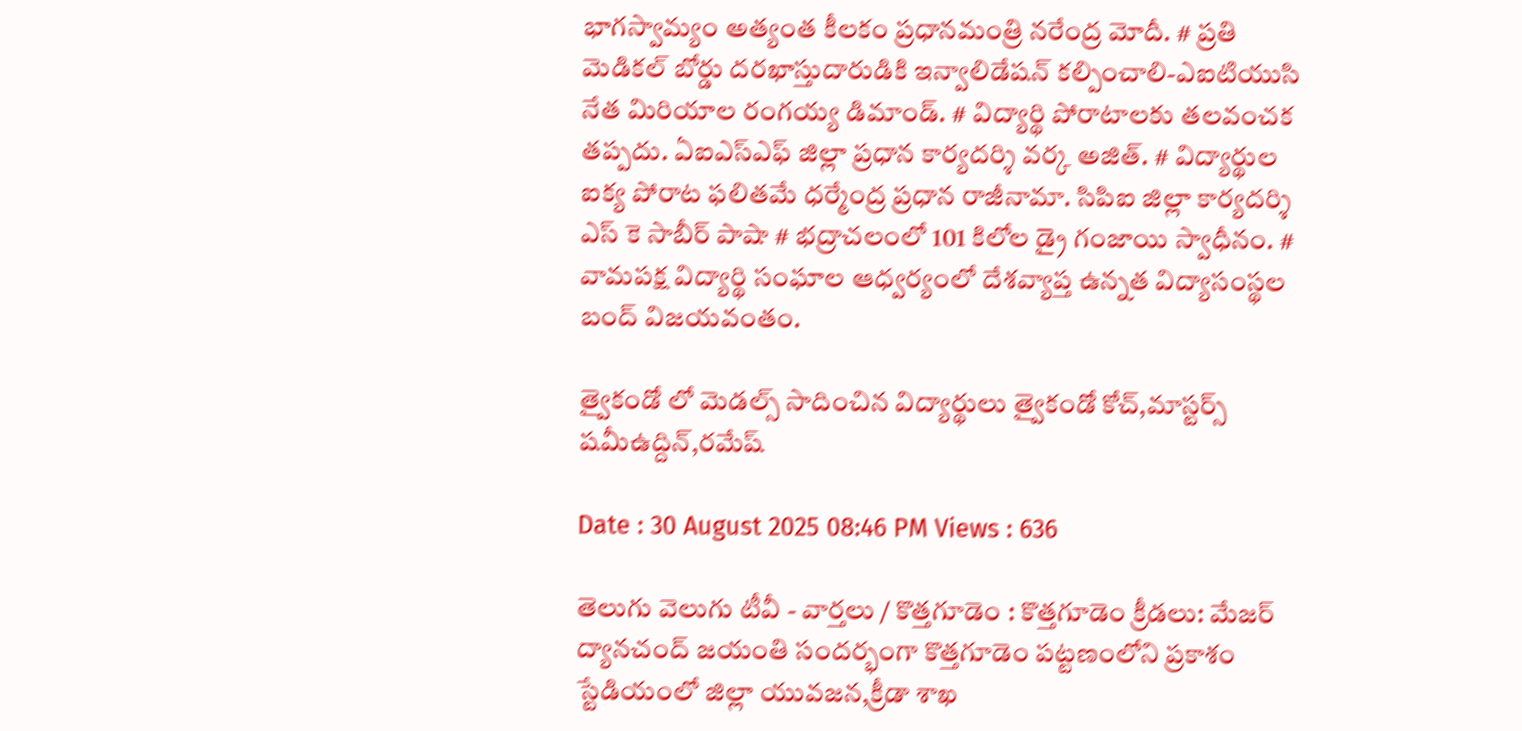భాగస్వామ్యం అత్యంత కీలకం ప్రధానమంత్రి నరేంద్ర మోదీ. # ప్రతి మెడికల్ బోర్డు దరఖాస్తుదారుడికి ఇన్వాలిడేషన్ కల్పించాలి-ఎఐటియుసి నేత మిరియాల రంగయ్య డిమాండ్. # విద్యార్థి పోరాటాలకు తలవంచక తప్పదు. ఏఐఎస్ఎఫ్ జిల్లా ప్రధాన కార్యదర్శి వర్క అజిత్. # విద్యార్థుల ఐక్య పోరాట ఫలితమే ధర్మేంద్ర ప్రధాన రాజీనామా. సిపిఐ జిల్లా కార్యదర్శి ఎస్ కె సాబీర్ పాషా # భద్రాచలంలో 101 కిలోల డ్రై గంజాయి స్వాధీనం. # వామపక్ష విద్యార్థి సంఘాల ఆధ్వర్యంలో దేశవ్యాప్త ఉన్నత విద్యాసంస్థల బంద్ విజయవంతం.

త్వైకండో లో మెడల్స్ సాదించిన విద్యార్థులు త్వైకండో కోచ్,మాస్టర్స్ షమీఉద్దిన్,రమేష్

Date : 30 August 2025 08:46 PM Views : 636

తెలుగు వెలుగు టీవీ - వార్తలు / కొత్తగూడెం : కొత్తగూడెం క్రీడలు: మేజర్ ద్యానచంద్ జయంతి సందర్భంగా కొత్తగూడెం పట్టణంలోని ప్రకాశం స్టేడియంలో జిల్లా యువజన,క్రీడా శాఖ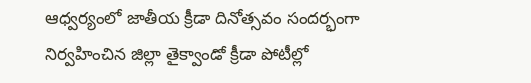ఆధ్వర్యంలో జాతీయ క్రీడా దినోత్సవం సందర్భంగా నిర్వహించిన జిల్లా తైక్వాండో క్రీడా పోటీల్లో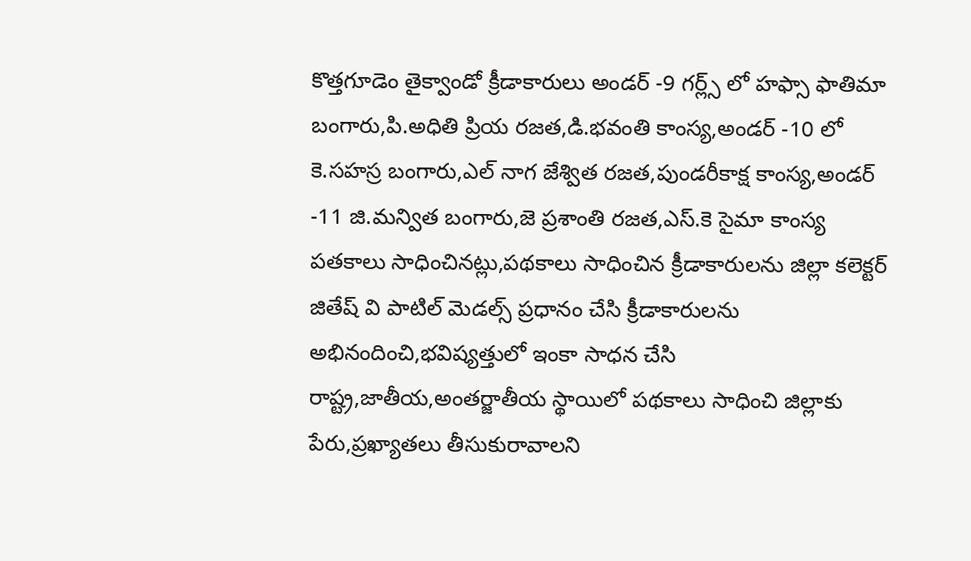కొత్తగూడెం తైక్వాండో క్రీడాకారులు అండర్ -9 గర్ల్స్ లో హఫ్సా ఫాతిమా బంగారు,పి.అధితి ప్రియ రజత,డి.భవంతి కాంస్య,అండర్ -10 లో కె.సహస్ర బంగారు,ఎల్ నాగ జేశ్విత రజత,పుండరీకాక్ష కాంస్య,అండర్ -11 జి.మన్విత బంగారు,జె ప్రశాంతి రజత,ఎస్.కె సైమా కాంస్య పతకాలు సాధించినట్లు,పథకాలు సాధించిన క్రీడాకారులను జిల్లా కలెక్టర్ జితేష్ వి పాటిల్ మెడల్స్ ప్రధానం చేసి క్రీడాకారులను అభినందించి,భవిష్యత్తులో ఇంకా సాధన చేసి రాష్ట్ర,జాతీయ,అంతర్జాతీయ స్థాయిలో పథకాలు సాధించి జిల్లాకు పేరు,ప్రఖ్యాతలు తీసుకురావాలని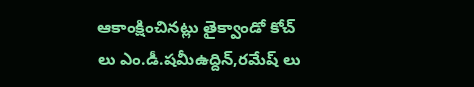ఆకాంక్షించినట్లు తైక్వాండో కోచ్ లు ఎం.డీ.షమీఉద్దిన్,రమేష్ లు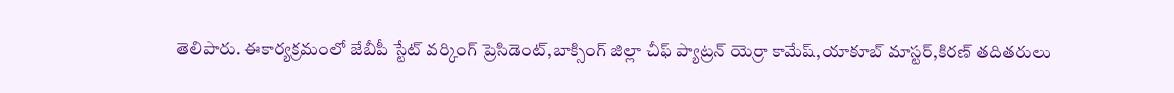తెలిపారు. ఈకార్యక్రమంలో జేబీపీ స్టేట్ వర్కింగ్ ప్రెసిడెంట్,బాక్సింగ్ జిల్లా చీఫ్ ప్యాట్రన్ యెర్రా కామేష్,యాకూబ్ మాస్టర్,కిరణ్ తదితరులు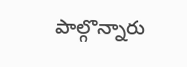పాల్గొన్నారు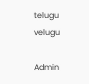telugu velugu

Admin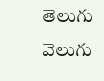తెలుగు వెలుగు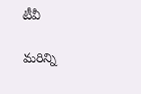టీవీ

మరిన్ని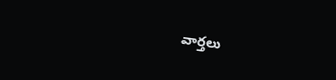వార్తలు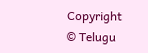Copyright © Telugu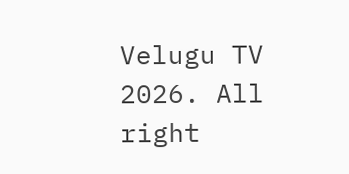Velugu TV 2026. All right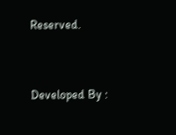Reserved.



Developed By :